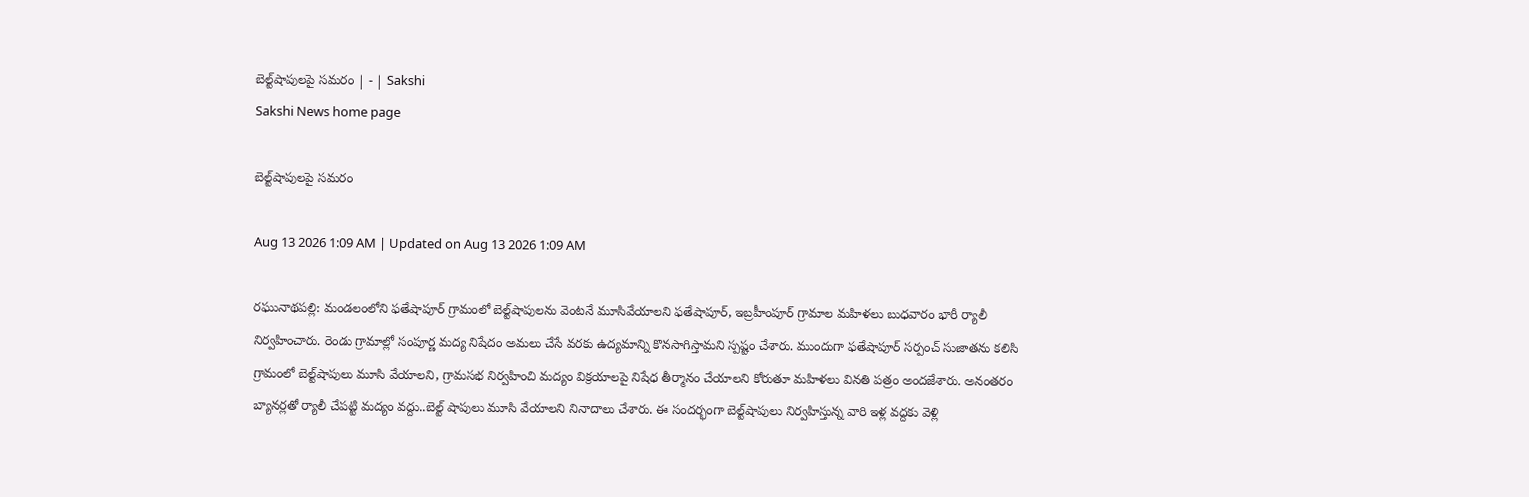బెల్ట్‌షాపులపై సమరం | - | Sakshi
Sakshi News home page

బెల్ట్‌షాపులపై సమరం

Aug 13 2026 1:09 AM | Updated on Aug 13 2026 1:09 AM

రఘునాథపల్లి: మండలంలోని ఫతేషాపూర్‌ గ్రామంలో బెల్ట్‌షాపులను వెంటనే మూసివేయాలని ఫతేషాపూర్‌, ఇబ్రహీంపూర్‌ గ్రామాల మహిళలు బుధవారం భారీ ర్యాలీ నిర్వహించారు. రెండు గ్రామాల్లో సంపూర్ణ మద్య నిషేదం అమలు చేసే వరకు ఉద్యమాన్ని కొనసాగిస్తామని స్పష్టం చేశారు. ముందుగా ఫతేషాపూర్‌ సర్పంచ్‌ సుజాతను కలిసి గ్రామంలో బెల్ట్‌షాపులు మూసి వేయాలని, గ్రామసభ నిర్వహించి మద్యం విక్రయాలపై నిషేధ తీర్మానం చేయాలని కోరుతూ మహిళలు వినతి పత్రం అందజేశారు. అనంతరం బ్యానర్లతో ర్యాలీ చేపట్టి మద్యం వద్దు..బెల్ట్‌ షాపులు మూసి వేయాలని నినాదాలు చేశారు. ఈ సందర్భంగా బెల్ట్‌షాపులు నిర్వహిస్తున్న వారి ఇళ్ల వద్దకు వెళ్లి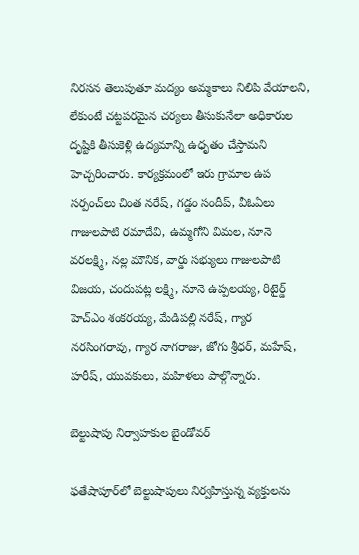నిరసన తెలుపుతూ మద్యం అమ్మకాలు నిలిపి వేయాలని, లేకుంటే చట్టపరమైన చర్యలు తీసుకునేలా అధికారుల దృష్టికి తీసుకెళ్లి ఉద్యమాన్ని ఉధృతం చేస్తామని హెచ్చరించారు. కార్యక్రమంలో ఇరు గ్రామాల ఉప సర్పంచ్‌లు చింత నరేష్‌, గడ్డం సందీప్‌, వీఓఏలు గాజులపాటి రమాదేవి, ఉమ్మగోని విమల, నూనె వరలక్ష్మి, నల్ల మౌనిక, వార్డు సభ్యులు గాజులపాటి విజయ, చందుపట్ల లక్ష్మి, నూనె ఉప్పలయ్య, రిటైర్డ్‌ హెచ్‌ఎం శంకరయ్య, మేడిపల్లి నరేష్‌, గ్యార నరసింగరావు, గ్యార నాగరాజు, జోగు శ్రీధర్‌, మహేష్‌, హరీష్‌, యువకులు, మహిళలు పాల్గొన్నారు.

బెల్టుషాపు నిర్వాహకుల బైండోవర్‌

ఫతేషాపూర్‌లో బెల్టుషాపులు నిర్వహిస్తున్న వ్యక్తులను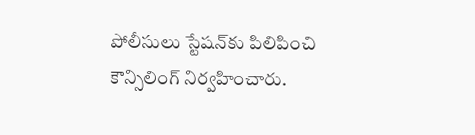పోలీసులు స్టేషన్‌కు పిలిపించి కౌన్సిలింగ్‌ నిర్వహించారు.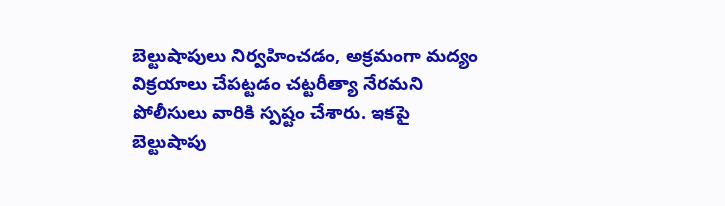బెల్టుషాపులు నిర్వహించడం, అక్రమంగా మద్యం విక్రయాలు చేపట్టడం చట్టరీత్యా నేరమని పోలీసులు వారికి స్పష్టం చేశారు. ఇకపై బెల్టుషాపు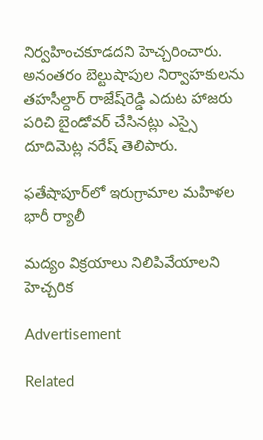నిర్వహించకూడదని హెచ్చరించారు. అనంతరం బెల్టుషాపుల నిర్వాహకులను తహసీల్దార్‌ రాజేష్‌రెడ్డి ఎదుట హాజరు పరిచి బైండోవర్‌ చేసినట్లు ఎస్సై దూదిమెట్ల నరేష్‌ తెలిపారు.

ఫతేషాపూర్‌లో ఇరుగ్రామాల మహిళల భారీ ర్యాలీ

మద్యం విక్రయాలు నిలిపివేయాలని హెచ్చరిక

Advertisement

Related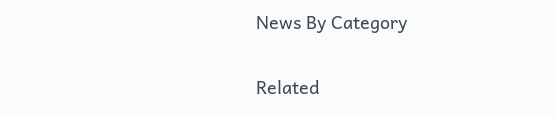News By Category

Related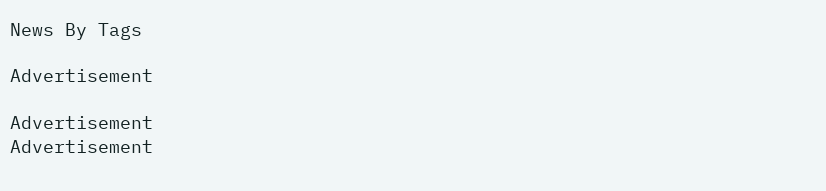News By Tags

Advertisement

Advertisement
Advertisement